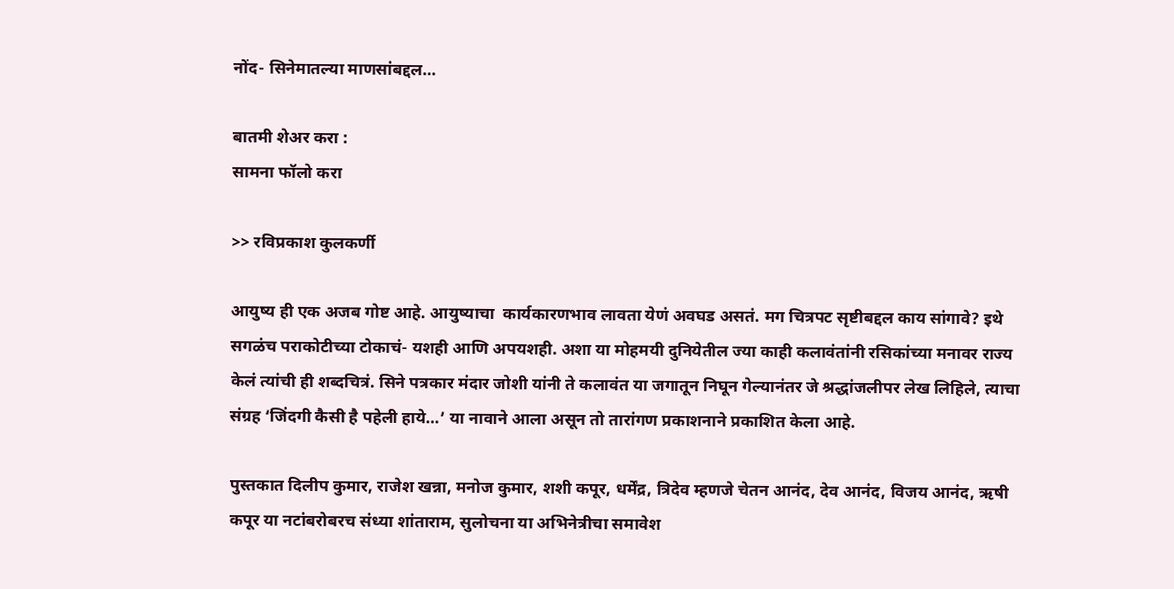नोंद- सिनेमातल्या माणसांबद्दल…

बातमी शेअर करा :
सामना फॉलो करा

>> रविप्रकाश कुलकर्णी

आयुष्य ही एक अजब गोष्ट आहे. आयुष्याचा  कार्यकारणभाव लावता येणं अवघड असतं. मग चित्रपट सृष्टीबद्दल काय सांगावे? इथे सगळंच पराकोटीच्या टोकाचं- यशही आणि अपयशही. अशा या मोहमयी दुनियेतील ज्या काही कलावंतांनी रसिकांच्या मनावर राज्य केलं त्यांची ही शब्दचित्रं. सिने पत्रकार मंदार जोशी यांनी ते कलावंत या जगातून निघून गेल्यानंतर जे श्रद्धांजलीपर लेख लिहिले, त्याचा संग्रह ‘जिंदगी कैसी है पहेली हाये…’ या नावाने आला असून तो तारांगण प्रकाशनाने प्रकाशित केला आहे.

पुस्तकात दिलीप कुमार, राजेश खन्ना, मनोज कुमार, शशी कपूर, धर्मेंद्र, त्रिदेव म्हणजे चेतन आनंद, देव आनंद, विजय आनंद, ऋषी कपूर या नटांबरोबरच संध्या शांताराम, सुलोचना या अभिनेत्रीचा समावेश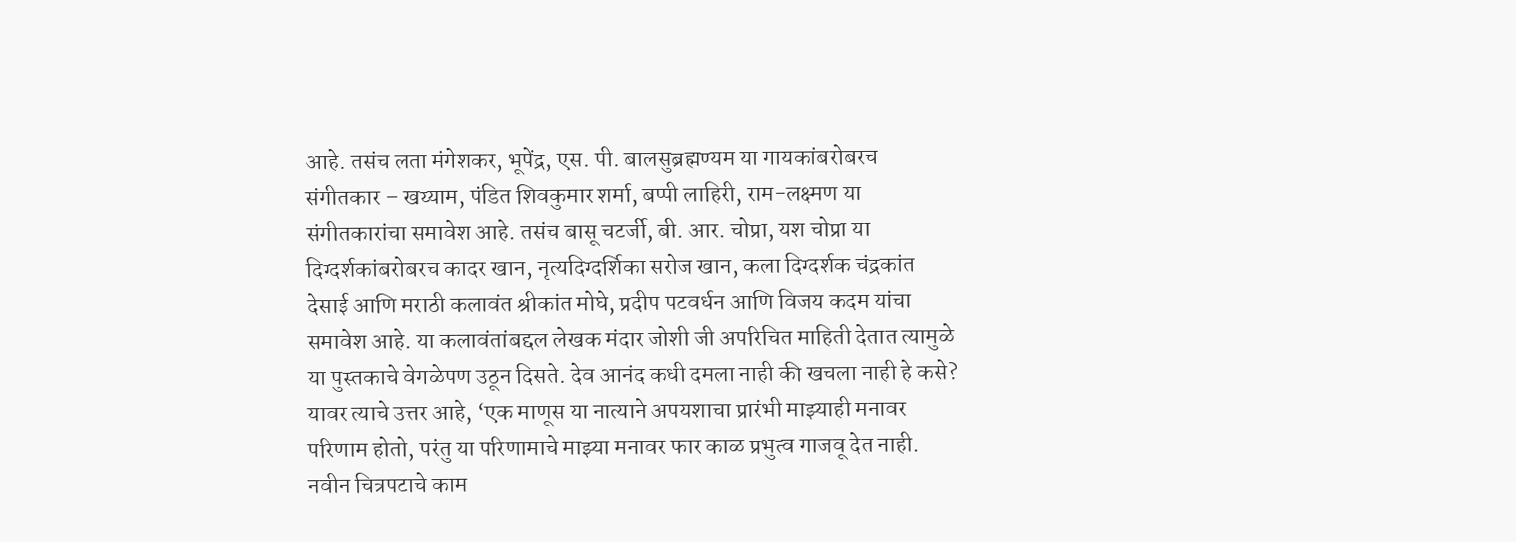आहे. तसंच लता मंगेशकर, भूपेंद्र, एस. पी. बालसुब्रह्मण्यम या गायकांबरोबरच संगीतकार – खय्याम, पंडित शिवकुमार शर्मा, बप्पी लाहिरी, राम-लक्ष्मण या संगीतकारांचा समावेश आहे. तसंच बासू चटर्जी, बी. आर. चोप्रा, यश चोप्रा या दिग्दर्शकांबरोबरच कादर खान, नृत्यदिग्दर्शिका सरोज खान, कला दिग्दर्शक चंद्रकांत देसाई आणि मराठी कलावंत श्रीकांत मोघे, प्रदीप पटवर्धन आणि विजय कदम यांचा समावेश आहे. या कलावंतांबद्दल लेखक मंदार जोशी जी अपरिचित माहिती देतात त्यामुळे या पुस्तकाचे वेगळेपण उठून दिसते. देव आनंद कधी दमला नाही की खचला नाही हे कसे? यावर त्याचे उत्तर आहे, ‘एक माणूस या नात्याने अपयशाचा प्रारंभी माझ्याही मनावर परिणाम होतो, परंतु या परिणामाचे माझ्या मनावर फार काळ प्रभुत्व गाजवू देत नाही. नवीन चित्रपटाचे काम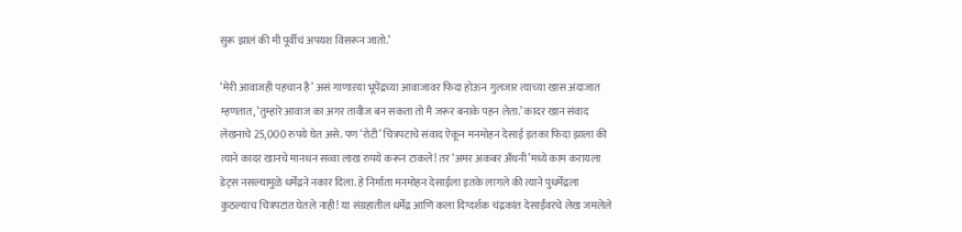सुरू झालं की मी पूर्वीचं अपयश विसरून जातो.’

‘मेरी आवाजही पहचान है’ असं गाणाऱया भूपेंद्रच्या आवाजावर फिदा होऊन गुलजार त्याच्या खास अंदाजात म्हणतात, ‘तुम्हारे आवाज का अगर तावीज बन सकता तो मै जरूर बनाके पहन लेता.’ कादर खान संवाद लेखनाचे 25,000 रुपये घेत असे. पण ‘रोटी’ चित्रपटाचे संवाद ऐकून मनमोहन देसाई इतका फिदा झाला की त्याने कादर खानचे मानधन सव्वा लाख रुपये करून टाकले! तर ‘अमर अकबर अँथनी’मध्ये काम करायला डेट्स नसल्यामुळे धर्मेंद्रने नकार दिला. हे निर्माता मनमोहन देसाईला इतके लागले की त्याने पुधर्मेंद्रला कुठल्याच चित्रपटात घेतले नाही! या संग्रहातील धर्मेंद्र आणि कला दिग्दर्शक चंद्रकांत देसाईंवरचे लेख जमलेले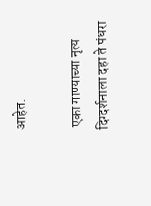आहेत.

 एका गाण्याच्या नृत्य दिग्दर्शनाला दहा ते पंधरा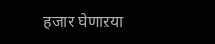हजार घेणाऱया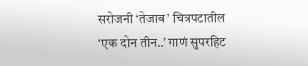सरोजनी ‘तेजाब’ चित्रपटातील ‘एक दोन तीन..’ गाणं सुपरहिट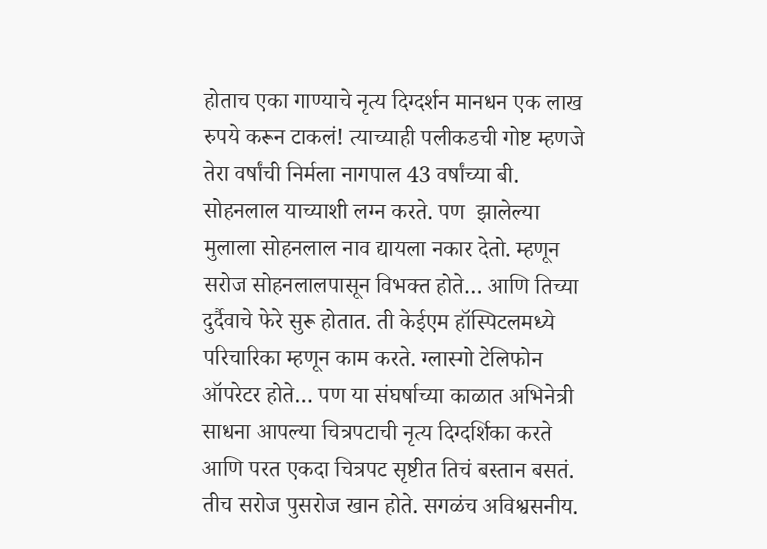होताच एका गाण्याचे नृत्य दिग्दर्शन मानधन एक लाख रुपये करून टाकलं! त्याच्याही पलीकडची गोष्ट म्हणजे तेरा वर्षांची निर्मला नागपाल 43 वर्षांच्या बी. सोहनलाल याच्याशी लग्न करते. पण  झालेल्या मुलाला सोहनलाल नाव द्यायला नकार देतो. म्हणून सरोज सोहनलालपासून विभक्त होते… आणि तिच्या दुर्दैवाचे फेरे सुरू होतात. ती केईएम हॉस्पिटलमध्ये परिचारिका म्हणून काम करते. ग्लास्गो टेलिफोन ऑपरेटर होते… पण या संघर्षाच्या काळात अभिनेत्री साधना आपल्या चित्रपटाची नृत्य दिग्दर्शिका करते आणि परत एकदा चित्रपट सृष्टीत तिचं बस्तान बसतं. तीच सरोज पुसरोज खान होते. सगळंच अविश्वसनीय.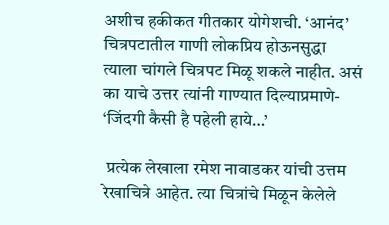अशीच हकीकत गीतकार योगेशची. ‘आनंद’ चित्रपटातील गाणी लोकप्रिय होऊनसुद्धा त्याला चांगले चित्रपट मिळू शकले नाहीत. असं का याचे उत्तर त्यांनी गाण्यात दिल्याप्रमाणे- ‘जिंदगी कैसी है पहेली हाये…’

 प्रत्येक लेखाला रमेश नावाडकर यांची उत्तम रेखाचित्रे आहेत. त्या चित्रांचे मिळून केलेले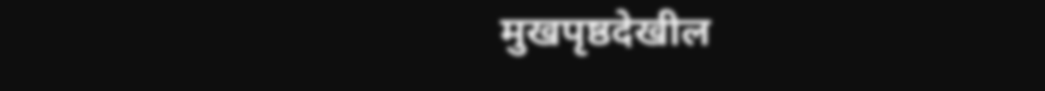मुखपृष्ठदेखील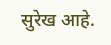सुरेख आहे.